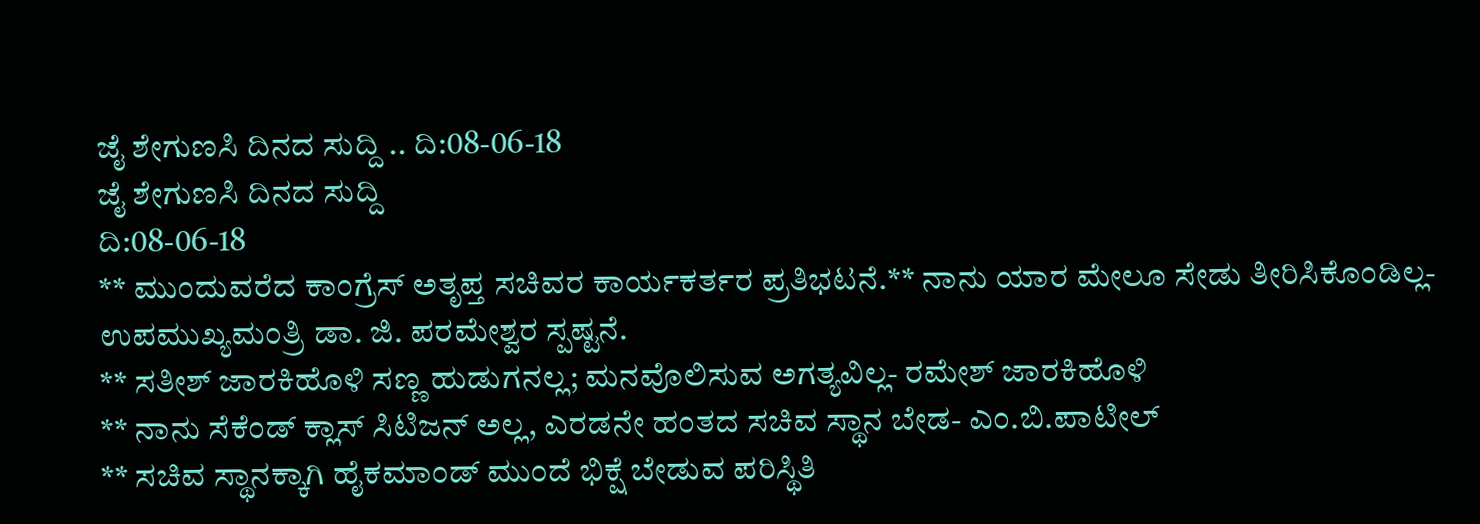ಜೈ ಶೇಗುಣಸಿ ದಿನದ ಸುದ್ದಿ .. ದಿ:08-06-18
ಜೈ ಶೇಗುಣಸಿ ದಿನದ ಸುದ್ದಿ
ದಿ:08-06-18
** ಮುಂದುವರೆದ ಕಾಂಗ್ರೆಸ್ ಅತೃಪ್ತ ಸಚಿವರ ಕಾರ್ಯಕರ್ತರ ಪ್ರತಿಭಟನೆ.** ನಾನು ಯಾರ ಮೇಲೂ ಸೇಡು ತೀರಿಸಿಕೊಂಡಿಲ್ಲ- ಉಪಮುಖ್ಯಮಂತ್ರಿ ಡಾ. ಜಿ. ಪರಮೇಶ್ವರ ಸ್ಪಷ್ಟನೆ.
** ಸತೀಶ್ ಜಾರಕಿಹೊಳಿ ಸಣ್ಣ ಹುಡುಗನಲ್ಲ; ಮನವೊಲಿಸುವ ಅಗತ್ಯವಿಲ್ಲ- ರಮೇಶ್ ಜಾರಕಿಹೊಳಿ
** ನಾನು ಸೆಕೆಂಡ್ ಕ್ಲಾಸ್ ಸಿಟಿಜನ್ ಅಲ್ಲ, ಎರಡನೇ ಹಂತದ ಸಚಿವ ಸ್ಥಾನ ಬೇಡ- ಎಂ.ಬಿ.ಪಾಟೀಲ್
** ಸಚಿವ ಸ್ಥಾನಕ್ಕಾಗಿ ಹೈಕಮಾಂಡ್ ಮುಂದೆ ಭಿಕ್ಷೆ ಬೇಡುವ ಪರಿಸ್ಥಿತಿ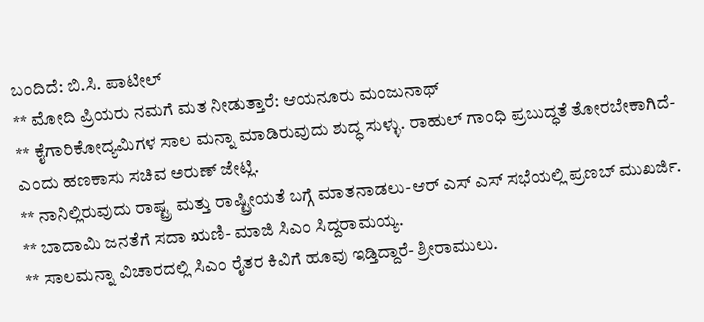ಬಂದಿದೆ: ಬಿ.ಸಿ. ಪಾಟೀಲ್
** ಮೋದಿ ಪ್ರಿಯರು ನಮಗೆ ಮತ ನೀಡುತ್ತಾರೆ: ಆಯನೂರು ಮಂಜುನಾಥ್
** ಕೈಗಾರಿಕೋದ್ಯಮಿಗಳ ಸಾಲ ಮನ್ನಾ ಮಾಡಿರುವುದು ಶುದ್ಧ ಸುಳ್ಳು. ರಾಹುಲ್ ಗಾಂಧಿ ಪ್ರಬುದ್ಧತೆ ತೋರಬೇಕಾಗಿದೆ- ಎಂದು ಹಣಕಾಸು ಸಚಿವ ಅರುಣ್ ಜೇಟ್ಲಿ.
** ನಾನಿಲ್ಲಿರುವುದು ರಾಷ್ಟ್ರ ಮತ್ತು ರಾಷ್ಟ್ರೀಯತೆ ಬಗ್ಗೆ ಮಾತನಾಡಲು-ಆರ್ ಎಸ್ ಎಸ್ ಸಭೆಯಲ್ಲಿ ಪ್ರಣಬ್ ಮುಖರ್ಜಿ.
** ಬಾದಾಮಿ ಜನತೆಗೆ ಸದಾ ಋಣಿ- ಮಾಜಿ ಸಿಎಂ ಸಿದ್ದರಾಮಯ್ಯ.
** ಸಾಲಮನ್ನಾ ವಿಚಾರದಲ್ಲಿ ಸಿಎಂ ರೈತರ ಕಿವಿಗೆ ಹೂವು ಇಡ್ತಿದ್ದಾರೆ- ಶ್ರೀರಾಮುಲು.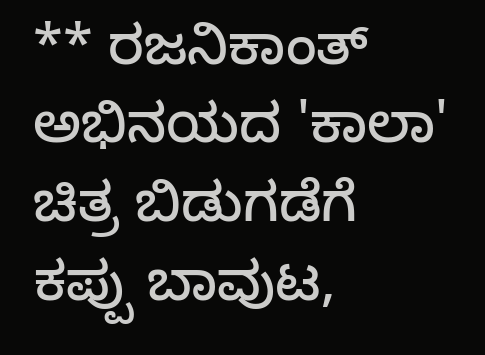** ರಜನಿಕಾಂತ್ ಅಭಿನಯದ 'ಕಾಲಾ' ಚಿತ್ರ ಬಿಡುಗಡೆಗೆ ಕಪ್ಪು ಬಾವುಟ,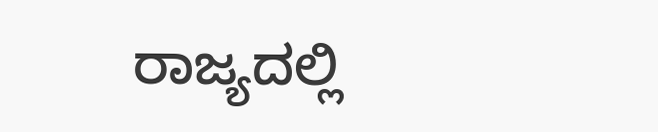ರಾಜ್ಯದಲ್ಲಿ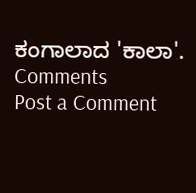ಕಂಗಾಲಾದ 'ಕಾಲಾ'.
Comments
Post a Comment